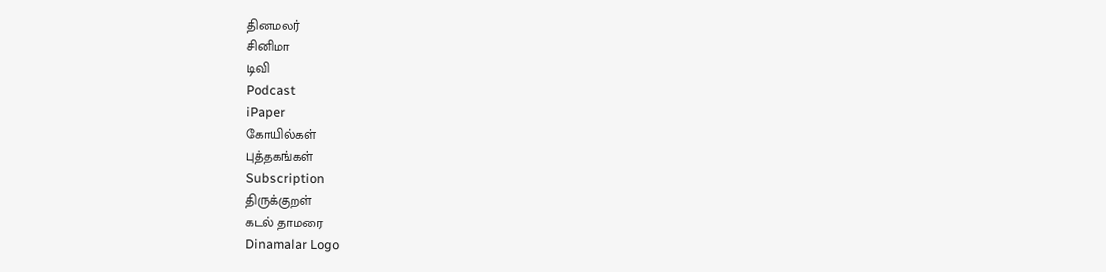தினமலர்
சினிமா
டிவி
Podcast
iPaper
கோயில்கள்
புத்தகங்கள்
Subscription
திருக்குறள்
கடல் தாமரை
Dinamalar Logo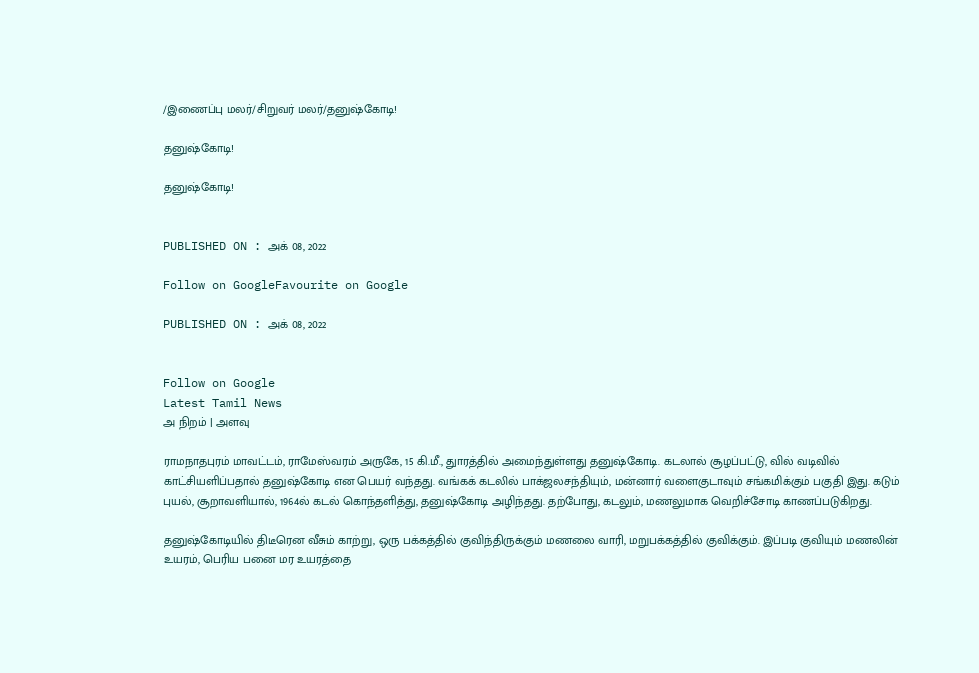/இணைப்பு மலர்/சிறுவர் மலர்/தனுஷ்கோடி!

தனுஷ்கோடி!

தனுஷ்கோடி!


PUBLISHED ON : அக் 08, 2022

Follow on GoogleFavourite on Google

PUBLISHED ON : அக் 08, 2022


Follow on Google
Latest Tamil News
அ நிறம் | அளவு

ராமநாதபுரம் மாவட்டம், ராமேஸ்வரம் அருகே, 15 கி.மீ., துாரத்தில் அமைந்துள்ளது தனுஷ்கோடி. கடலால் சூழப்பட்டு, வில் வடிவில் காட்சியளிப்பதால் தனுஷ்கோடி என பெயர் வந்தது. வங்கக் கடலில் பாக்ஜலசந்தியும், மன்னார் வளைகுடாவும் சங்கமிக்கும் பகுதி இது. கடும் புயல், சூறாவளியால், 1964ல் கடல் கொந்தளித்து, தனுஷ்கோடி அழிந்தது. தற்போது, கடலும், மணலுமாக வெறிச்சோடி காணப்படுகிறது.

தனுஷ்கோடியில் திடீரென வீசும் காற்று, ஒரு பக்கத்தில் குவிந்திருக்கும் மணலை வாரி, மறுபக்கத்தில் குவிக்கும். இப்படி குவியும் மணலின் உயரம், பெரிய பனை மர உயரத்தை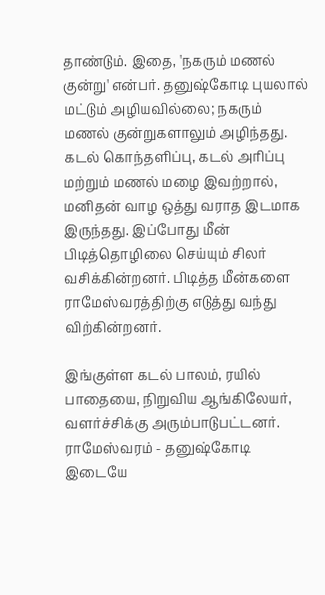தாண்டும். இதை, 'நகரும் மணல் குன்று' என்பர். தனுஷ்கோடி புயலால் மட்டும் அழியவில்லை; நகரும் மணல் குன்றுகளாலும் அழிந்தது. கடல் கொந்தளிப்பு, கடல் அரிப்பு மற்றும் மணல் மழை இவற்றால், மனிதன் வாழ ஒத்து வராத இடமாக இருந்தது. இப்போது மீன் பிடித்தொழிலை செய்யும் சிலர் வசிக்கின்றனர். பிடித்த மீன்களை ராமேஸ்வரத்திற்கு எடுத்து வந்து விற்கின்றனர்.

இங்குள்ள கடல் பாலம், ரயில் பாதையை, நிறுவிய ஆங்கிலேயர், வளர்ச்சிக்கு அரும்பாடுபட்டனர். ராமேஸ்வரம் - தனுஷ்கோடி இடையே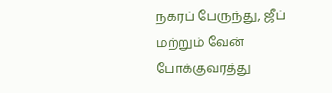நகரப் பேருந்து, ஜீப் மற்றும் வேன் போக்குவரத்து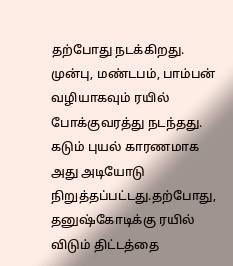தற்போது நடக்கிறது. முன்பு, மண்டபம், பாம்பன் வழியாகவும் ரயில் போக்குவரத்து நடந்தது. கடும் புயல் காரணமாக அது அடியோடு நிறுத்தப்பட்டது.தற்போது, தனுஷ்கோடிக்கு ரயில் விடும் திட்டத்தை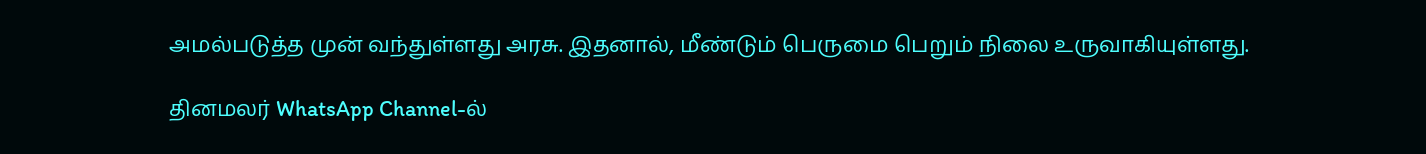அமல்படுத்த முன் வந்துள்ளது அரசு. இதனால், மீண்டும் பெருமை பெறும் நிலை உருவாகியுள்ளது.

தினமலர் WhatsApp Channel-ல்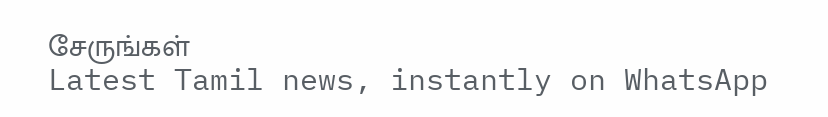சேருங்கள்
Latest Tamil news, instantly on WhatsApp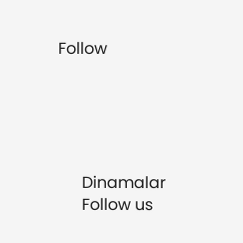Follow





      Dinamalar
      Follow us